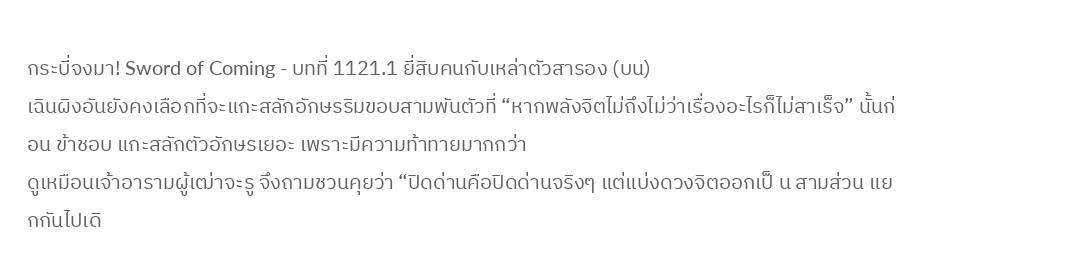กระบี่จงมา! Sword of Coming - บทที่ 1121.1 ยี่สิบคนกับเหล่าตัวสารอง (บน)
เฉินผิงอันยังคงเลือกที่จะแกะสลักอักษรริมขอบสามพันตัวที่ “หากพลังจิตไม่ถึงไม่ว่าเรื่องอะไรก็ไม่สาเร็จ” นั้นก่อน ข้าชอบ แกะสลักตัวอักษรเยอะ เพราะมีความท้าทายมากกว่า
ดูเหมือนเจ้าอารามผู้เฒ่าจะรู จึงถามชวนคุยว่า “ปิดด่านคือปิดด่านจริงๆ แต่แบ่งดวงจิตออกเป็ น สามส่วน แยกกันไปเดิ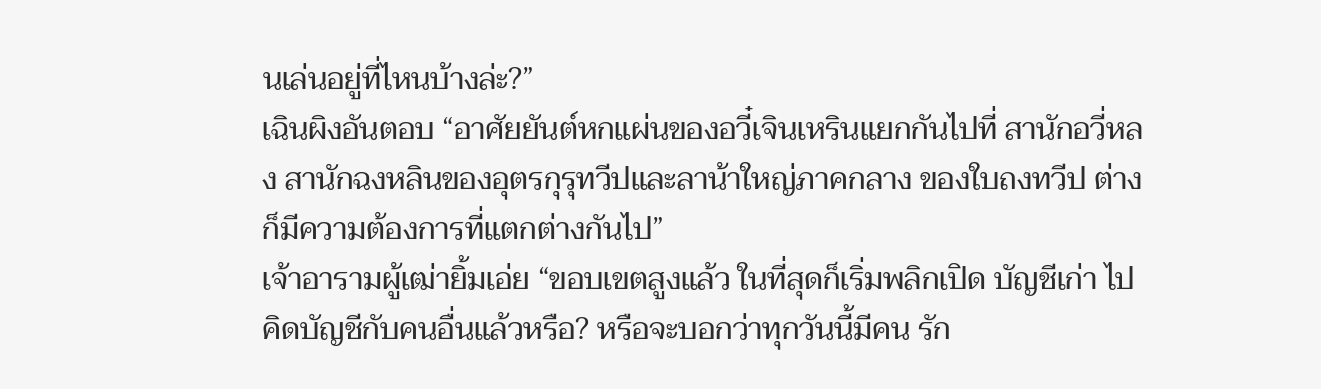นเล่นอยู่ที่ไหนบ้างล่ะ?”
เฉินผิงอันตอบ “อาศัยยันต์หกแผ่นของอวี๋เจินเหรินแยกกันไปที่ สานักอวี่หลง สานักฉงหลินของอุตรกุรุทวีปและลาน้าใหญ่ภาคกลาง ของใบถงทวีป ต่างก็มีความต้องการที่แตกต่างกันไป”
เจ้าอารามผู้เฒ่ายิ้มเอ่ย “ขอบเขตสูงแล้ว ในที่สุดก็เริ่มพลิกเปิด บัญชีเก่า ไปคิดบัญชีกับคนอื่นแล้วหรือ? หรือจะบอกว่าทุกวันนี้มีคน รัก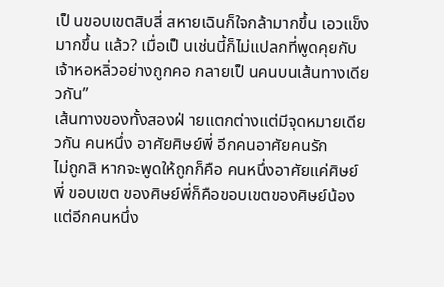เป็ นขอบเขตสิบสี่ สหายเฉินก็ใจกล้ามากขึ้น เอวแข็งมากขึ้น แล้ว? เมื่อเป็ นเช่นนี้ก็ไม่แปลกที่พูดคุยกับเจ้าหอหลิ่วอย่างถูกคอ กลายเป็ นคนบนเส้นทางเดียวกัน”
เส้นทางของทั้งสองฝ่ ายแตกต่างแต่มีจุดหมายเดียวกัน คนหนึ่ง อาศัยศิษย์พี่ อีกคนอาศัยคนรัก
ไม่ถูกสิ หากจะพูดให้ถูกก็คือ คนหนึ่งอาศัยแค่ศิษย์พี่ ขอบเขต ของศิษย์พี่ก็คือขอบเขตของศิษย์น้อง แต่อีกคนหนึ่ง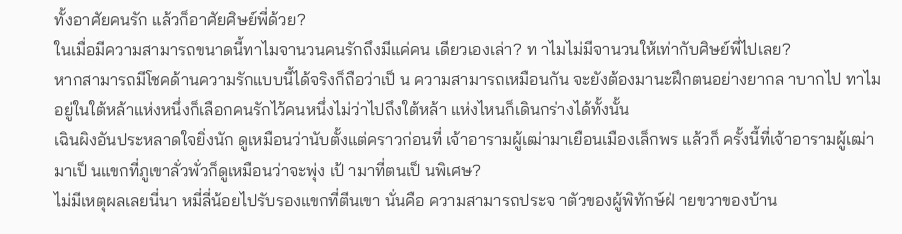ทั้งอาศัยคนรัก แล้วก็อาศัยศิษย์พี่ด้วย?
ในเมื่อมีความสามารถขนาดนี้ทาไมจานวนคนรักถึงมีแค่คน เดียวเองเล่า? ท าไมไม่มีจานวนให้เท่ากับศิษย์พี่ไปเลย?
หากสามารถมีโชคด้านความรักแบบนี้ได้จริงก็ถือว่าเป็ น ความสามารถเหมือนกัน จะยังต้องมานะฝึกตนอย่างยากล าบากไป ทาไม อยู่ในใต้หล้าแห่งหนึ่งก็เลือกคนรักไว้คนหนึ่งไม่ว่าไปถึงใต้หล้า แห่งไหนก็เดินกร่างได้ทั้งนั้น
เฉินผิงอันประหลาดใจยิ่งนัก ดูเหมือนว่านับตั้งแต่คราวก่อนที่ เจ้าอารามผู้เฒ่ามาเยือนเมืองเล็กพร แล้วก็ ครั้งนี้ที่เจ้าอารามผู้เฒ่ามาเป็ นแขกที่ภูเขาลั่วพั่วก็ดูเหมือนว่าจะพุ่ง เป้ ามาที่ตนเป็ นพิเศษ?
ไม่มีเหตุผลเลยนี่นา หมี่ลี่น้อยไปรับรองแขกที่ตีนเขา นั่นคือ ความสามารถประจ าตัวของผู้พิทักษ์ฝ่ ายขวาของบ้าน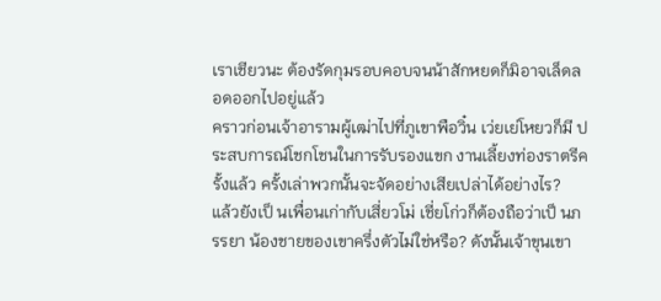เราเชียวนะ ต้องรัดกุมรอบคอบจนน้าสักหยดก็มิอาจเล็ดลอดออกไปอยู่แล้ว
คราวก่อนเจ้าอารามผู้เฒ่าไปที่ภูเขาพือวิ๋น เว่ยเย่โหยวก็มี ประสบการณ์โชกโชนในการรับรองแขก งานเลี้ยงท่องราตรีครั้งแล้ว ครั้งเล่าพวกนั้นจะจัดอย่างเสียเปล่าได้อย่างไร?
แล้วยังเป็ นเพื่อนเก่ากับเสี่ยวโม่ เชี่ยโก่วก็ต้องถือว่าเป็ นภรรยา น้องชายของเขาครึ่งตัวไม่ใช่หรือ? ดังนั้นเจ้าขุนเขา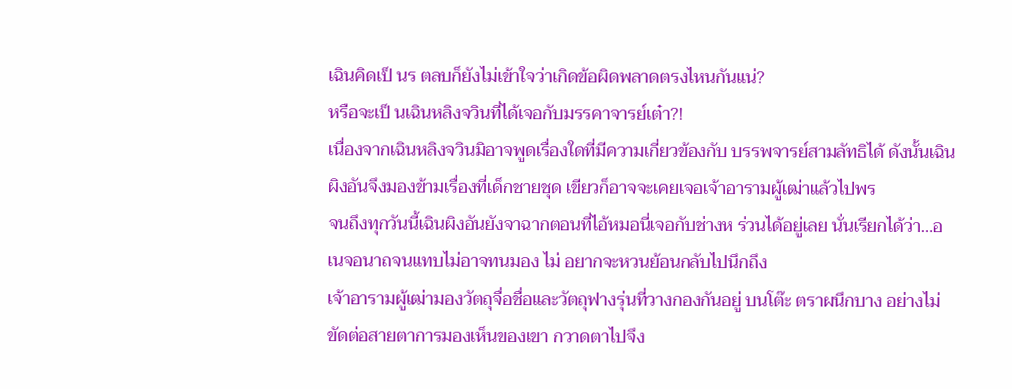เฉินคิดเป็ นร ตลบก็ยังไม่เข้าใจว่าเกิดข้อผิดพลาดตรงไหนกันแน่?
หรือจะเป็ นเฉินหลิงจวินที่ได้เจอกับมรรคาจารย์เต๋า?!
เนื่องจากเฉินหลิงจวินมิอาจพูดเรื่องใดที่มีความเกี่ยวข้องกับ บรรพจารย์สามลัทธิได้ ดังนั้นเฉินผิงอันจึงมองข้ามเรื่องที่เด็กชายชุด เขียวก็อาจจะเคยเจอเจ้าอารามผู้เฒ่าแล้วไปพร
จนถึงทุกวันนี้เฉินผิงอันยังจาฉากตอนที่ไอ้หมอนี่เจอกับช่างห ร่วนได้อยู่เลย นั่นเรียกได้ว่า…อเนจอนาถจนแทบไม่อาจทนมอง ไม่ อยากจะหวนย้อนกลับไปนึกถึง
เจ้าอารามผู้เฒ่ามองวัตถุจื่อชื่อและวัตถุฟางรุ่นที่วางกองกันอยู่ บนโต๊ะ ตราผนึกบาง อย่างไม่ขัดต่อสายตาการมองเห็นของเขา กวาดตาไปจึง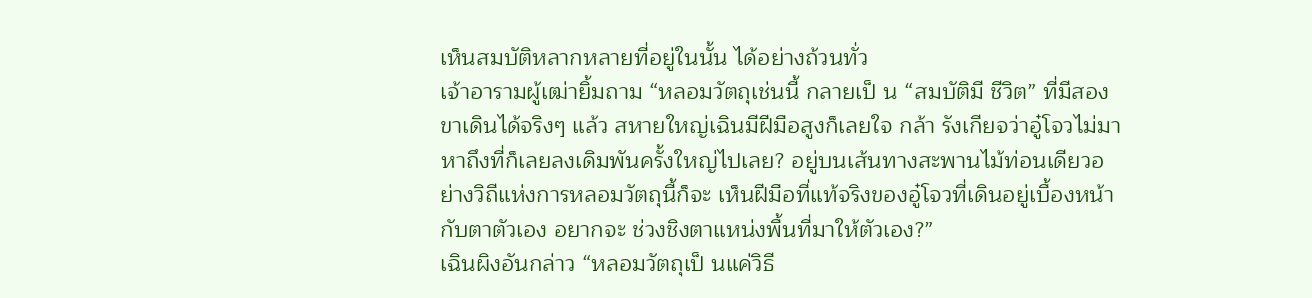เห็นสมบัติหลากหลายที่อยู่ในนั้น ได้อย่างถ้วนทั่ว
เจ้าอารามผู้เฒ่ายิ้มถาม “หลอมวัตถุเช่นนี้ กลายเป็ น “สมบัติมี ชีวิต” ที่มีสองขาเดินได้จริงๆ แล้ว สหายใหญ่เฉินมีฝีมือสูงก็เลยใจ กล้า รังเกียจว่าอู๋โจวไม่มาหาถึงที่ก็เลยลงเดิมพันครั้งใหญ่ไปเลย? อยู่บนเส้นทางสะพานไม้ท่อนเดียวอย่างวิถีแห่งการหลอมวัตถุนี้ก็จะ เห็นฝีมือที่แท้จริงของอู๋โจวที่เดินอยู่เบื้องหน้ากับตาตัวเอง อยากจะ ช่วงชิงตาแหน่งพื้นที่มาให้ตัวเอง?”
เฉินผิงอันกล่าว “หลอมวัตถุเป็ นแค่วิธี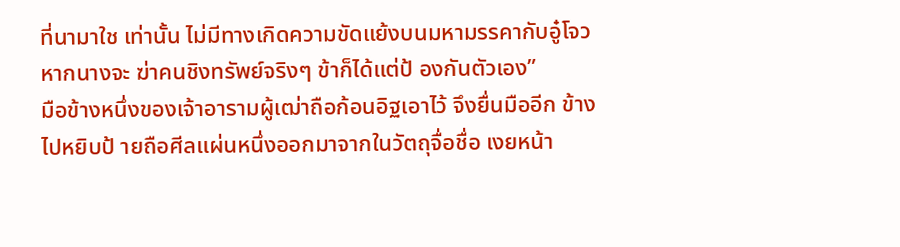ที่นามาใช เท่านั้น ไม่มีทางเกิดความขัดแย้งบนมหามรรคากับอู๋โจว หากนางจะ ฆ่าคนชิงทรัพย์จริงๆ ข้าก็ได้แต่ป้ องกันตัวเอง”
มือข้างหนึ่งของเจ้าอารามผู้เฒ่าถือก้อนอิฐเอาไว้ จึงยื่นมืออีก ข้างไปหยิบป้ ายถือศีลแผ่นหนึ่งออกมาจากในวัตถุจื่อชื่อ เงยหน้า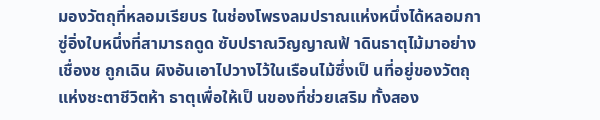มองวัตถุที่หลอมเรียบร ในช่องโพรงลมปราณแห่งหนึ่งได้หลอมกาซู่อิ่งใบหนึ่งที่สามารถดูด ซับปราณวิญญาณฟ้ าดินธาตุไม้มาอย่างเชื่องช ถูกเฉิน ผิงอันเอาไปวางไว้ในเรือนไม้ซึ่งเป็ นที่อยู่ของวัตถุแห่งชะตาชีวิตห้า ธาตุเพื่อให้เป็ นของที่ช่วยเสริม ทั้งสอง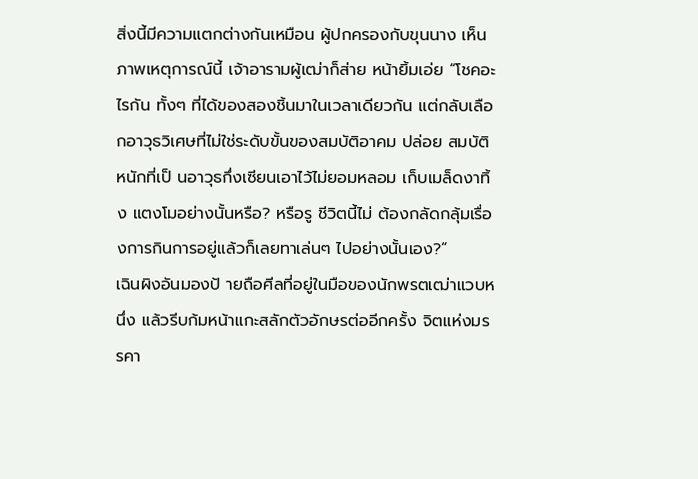สิ่งนี้มีความแตกต่างกันเหมือน ผู้ปกครองกับขุนนาง เห็นภาพเหตุการณ์นี้ เจ้าอารามผู้เฒ่าก็ส่าย หน้ายิ้มเอ่ย “โชคอะไรกัน ทั้งๆ ที่ได้ของสองชิ้นมาในเวลาเดียวกัน แต่กลับเลือกอาวุธวิเศษที่ไม่ใช่ระดับขั้นของสมบัติอาคม ปล่อย สมบัติหนักที่เป็ นอาวุธกึ่งเซียนเอาไว้ไม่ยอมหลอม เก็บเมล็ดงาทิ้ง แตงโมอย่างนั้นหรือ? หรือรู ชีวิตนี้ไม่ ต้องกลัดกลุ้มเรื่องการกินการอยู่แล้วก็เลยทาเล่นๆ ไปอย่างนั้นเอง?”
เฉินผิงอันมองป้ ายถือศีลที่อยู่ในมือของนักพรตเฒ่าแวบหนึ่ง แล้วรีบก้มหน้าแกะสลักตัวอักษรต่ออีกครั้ง จิตแห่งมรรคา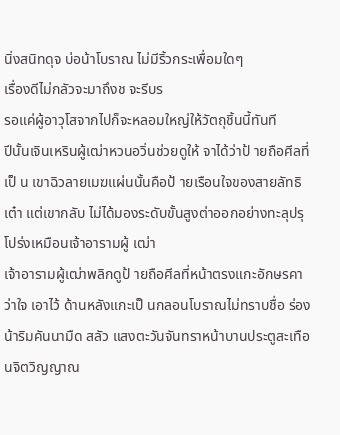นิ่งสนิทดุจ บ่อน้าโบราณ ไม่มีริ้วกระเพื่อมใดๆ
เรื่องดีไม่กลัวจะมาถึงช จะรีบร
รอแค่ผู้อาวุโสจากไปก็จะหลอมใหญ่ให้วัตถุชิ้นนี้ทันที
ปีนั้นเจินเหรินผู้เฒ่าหวนอวิ่นช่วยดูให้ จาได้ว่าป้ ายถือศีลที่เป็ น เขาฉิวลายเมฆแผ่นนั้นคือป้ ายเรือนใจของสายลัทธิเต๋า แต่เขากลับ ไม่ได้มองระดับขั้นสูงต่าออกอย่างทะลุปรุโปร่งเหมือนเจ้าอารามผู้ เฒ่า
เจ้าอารามผู้เฒ่าพลิกดูป้ ายถือศีลที่หน้าตรงแกะอักษรคาว่าใจ เอาไว้ ด้านหลังแกะเป็ นกลอนโบราณไม่ทราบชื่อ ร่องน้าริมคันนามืด สลัว แสงตะวันจันทราหน้าบานประตูสะเทือนจิตวิญญาณ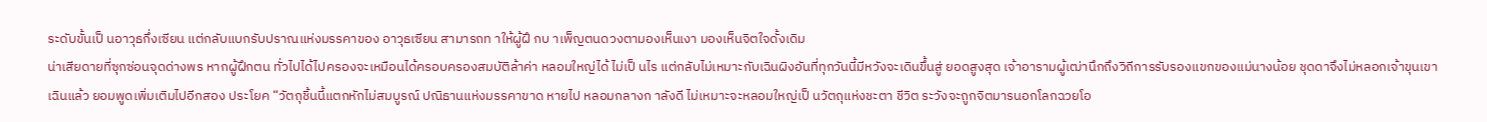ระดับขั้นเป็ นอาวุธกึ่งเซียน แต่กลับแบกรับปราณแห่งมรรคาของ อาวุธเซียน สามารถท าให้ผู้ฝึ กบ าเพ็ญตนดวงตามองเห็นเงา มองเห็นจิตใจดั้งเดิม
น่าเสียดายที่ซุกซ่อนจุดด่างพร หากผู้ฝึกตน ทั่วไปได้ไปครองจะเหมือนได้ครอบครองสมบัติล้าค่า หลอมใหญ่ได้ ไม่เป็ นไร แต่กลับไม่เหมาะกับเฉินผิงอันที่ทุกวันนี้มีหวังจะเดินขึ้นสู่ ยอดสูงสุด เจ้าอารามผู้เฒ่านึกถึงวิถีการรับรองแขกของแม่นางน้อย ชุดดาจึงไม่หลอกเจ้าขุนเขาเฉินแล้ว ยอมพูดเพิ่มเติมไปอีกสอง ประโยค “วัตถุชิ้นนี้แตกหักไม่สมบูรณ์ ปณิธานแห่งมรรคาขาด หายไป หลอมกลางก าลังดี ไม่เหมาะจะหลอมใหญ่เป็ นวัตถุแห่งชะตา ชีวิต ระวังจะถูกจิตมารนอกโลกฉวยโอ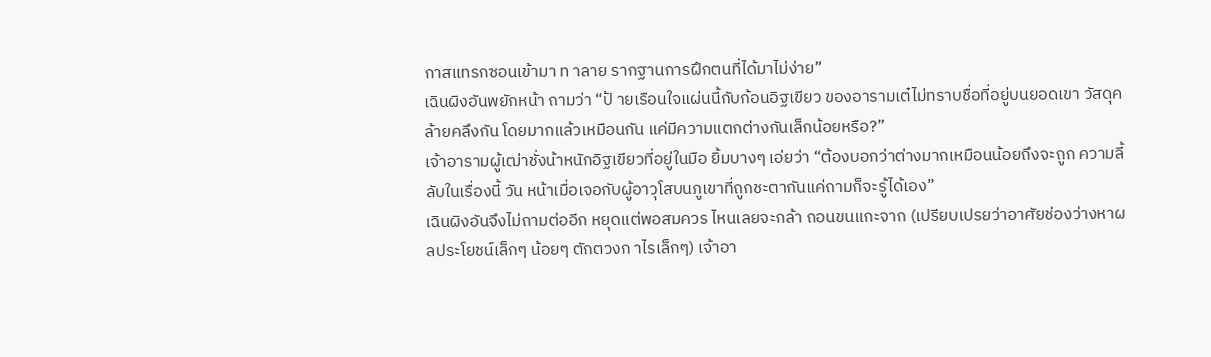กาสแทรกซอนเข้ามา ท าลาย รากฐานการฝึกตนที่ได้มาไม่ง่าย”
เฉินผิงอันพยักหน้า ถามว่า “ป้ ายเรือนใจแผ่นนี้กับก้อนอิฐเขียว ของอารามเต๋ไม่ทราบชื่อที่อยู่บนยอดเขา วัสดุคล้ายคลึงกัน โดยมากแล้วเหมือนกัน แค่มีความแตกต่างกันเล็กน้อยหรือ?”
เจ้าอารามผู้เฒ่าชั่งน้าหนักอิฐเขียวที่อยู่ในมือ ยิ้มบางๆ เอ่ยว่า “ต้องบอกว่าต่างมากเหมือนน้อยถึงจะถูก ความลี้ลับในเรื่องนี้ วัน หน้าเมื่อเจอกับผู้อาวุโสบนภูเขาที่ถูกชะตากันแค่ถามก็จะรู้ได้เอง”
เฉินผิงอันจึงไม่ถามต่ออีก หยุดแต่พอสมควร ไหนเลยจะกล้า ถอนขนแกะจาก (เปรียบเปรยว่าอาศัยช่องว่างหาผลประโยชน์เล็กๆ น้อยๆ ตักตวงก าไรเล็กๆ) เจ้าอา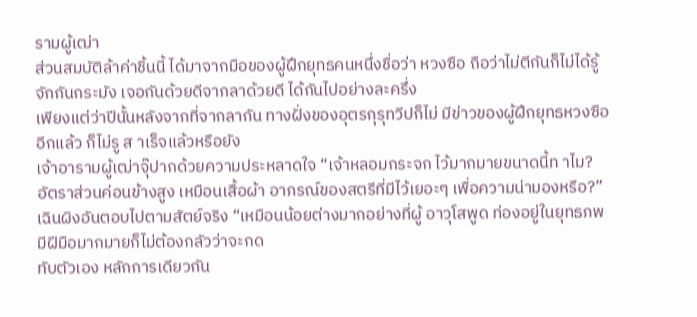รามผู้เฒ่า
ส่วนสมบัติล้าค่าชิ้นนี้ ได้มาจากมือของผู้ฝึกยุทธคนหนึ่งชื่อว่า หวงซือ ถือว่าไม่ตีกันก็ไม่ได้รู้จักกันกระมัง เจอกันด้วยดีจากลาด้วยดี ได้กันไปอย่างละครึ่ง
เพียงแต่ว่าปีนั้นหลังจากที่จากลากัน ทางฝั่งของอุตรกุรุทวีปก็ไม่ มีข่าวของผู้ฝึกยุทธหวงซืออีกแล้ว ก็ไม่รู ส าเร็จแล้วหรือยัง
เจ้าอารามผู้เฒ่าจุ๊ปากด้วยความประหลาดใจ “เจ้าหลอมกระจก ไว้มากมายขนาดนี้ท าไม? อัตราส่วนค่อนข้างสูง เหมือนเสื้อผ้า อาภรณ์ของสตรีที่มีไว้เยอะๆ เพื่อความน่ามองหรือ?”
เฉินผิงอันตอบไปตามสัตย์จริง “เหมือนน้อยต่างมากอย่างที่ผู้ อาวุโสพูด ท่องอยู่ในยุทธภพ มีฝีมือมากมายก็ไม่ต้องกลัวว่าจะกด
ทับตัวเอง หลักการเดียวกัน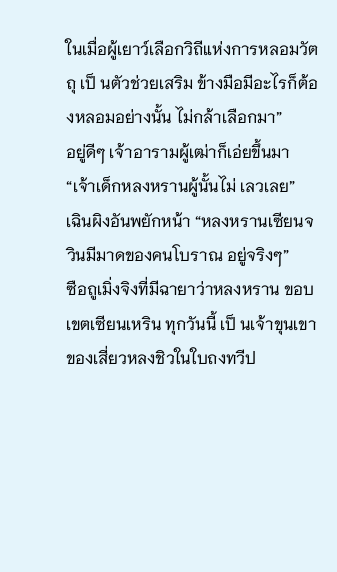ในเมื่อผู้เยาว์เลือกวิถีแห่งการหลอมวัตถุ เป็ นตัวช่วยเสริม ข้างมือมีอะไรก็ต้องหลอมอย่างนั้น ไม่กล้าเลือกมา”
อยู่ดีๆ เจ้าอารามผู้เฒ่าก็เอ่ยขึ้นมา “เจ้าเด็กหลงหรานผู้นั้นไม่ เลวเลย”
เฉินผิงอันพยักหน้า “หลงหรานเซียนจวินมีมาดของคนโบราณ อยู่จริงๆ”
ซือถูเมิ่งจิงที่มีฉายาว่าหลงหราน ขอบเขตเซียนเหริน ทุกวันนี้ เป็ นเจ้าขุนเขาของเสี่ยวหลงชิวในใบถงทวีป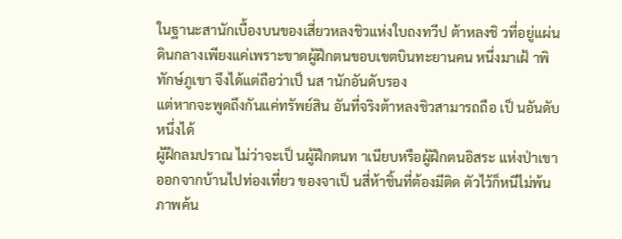ในฐานะสานักเบื้องบนของเสี่ยวหลงชิวแห่งใบถงทวีป ต้าหลงชิ วที่อยู่แผ่นดินกลางเพียงแค่เพราะขาดผู้ฝึกตนขอบเขตบินทะยานคน หนึ่งมาเฝ้ าพิทักษ์ภูเขา จึงได้แต่ถือว่าเป็ นส านักอันดับรอง
แต่หากจะพูดถึงกันแค่ทรัพย์สิน อันที่จริงต้าหลงชิวสามารถถือ เป็ นอันดับหนึ่งได้
ผู้ฝึกลมปราณ ไม่ว่าจะเป็ นผู้ฝึกตนท าเนียบหรือผู้ฝึกตนอิสระ แห่งป่าเขา ออกจากบ้านไปท่องเที่ยว ของจาเป็ นสี่ห้าชิ้นที่ต้องมีติด ตัวไว้ก็หนีไม่พ้นภาพค้น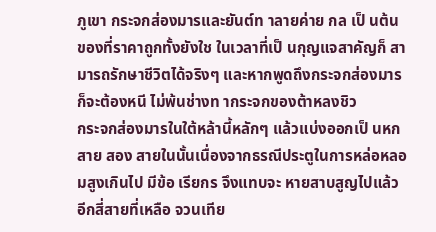ภูเขา กระจกส่องมารและยันต์ท าลายค่าย กล เป็ นต้น
ของที่ราคาถูกทั้งยังใช ในเวลาที่เป็ นกุญแจสาคัญก็ สามารถรักษาชีวิตได้จริงๆ และหากพูดถึงกระจกส่องมารก็จะต้องหนี ไม่พ้นช่างท ากระจกของต้าหลงชิว
กระจกส่องมารในใต้หล้านี้หลักๆ แล้วแบ่งออกเป็ นหกสาย สอง สายในนั้นเนื่องจากธรณีประตูในการหล่อหลอมสูงเกินไป มีข้อ เรียกร จึงแทบจะ หายสาบสูญไปแล้ว อีกสี่สายที่เหลือ จวนเทีย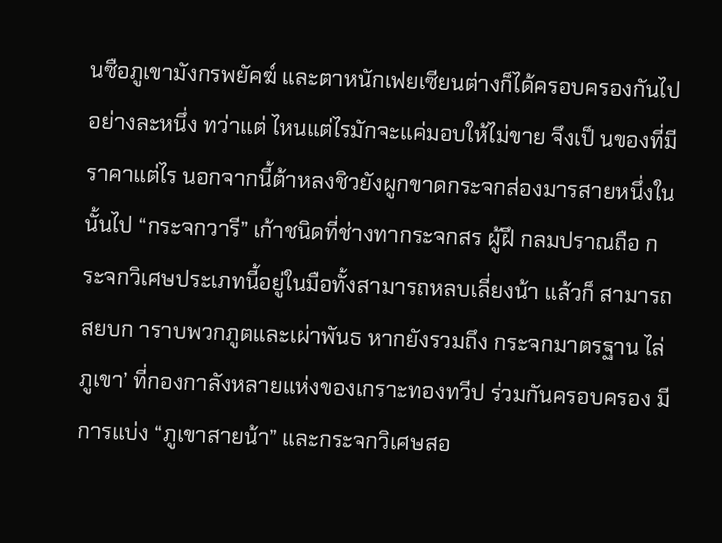นซือภูเขามังกรพยัคฆ์ และตาหนักเฟยเซียนต่างก็ได้ครอบครองกันไปอย่างละหนึ่ง ทว่าแต่ ไหนแต่ไรมักจะแค่มอบให้ไม่ขาย จึงเป็ นของที่มีราคาแต่ไร นอกจากนี้ต้าหลงชิวยังผูกขาดกระจกส่องมารสายหนึ่งในนั้นไป “กระจกวารี” เก้าชนิดที่ช่างทากระจกสร ผู้ฝึ กลมปราณถือ กระจกวิเศษประเภทนี้อยู่ในมือทั้งสามารถหลบเลี่ยงน้า แล้วก็ สามารถสยบก าราบพวกภูตและเผ่าพันธ หากยังรวมถึง กระจกมาตรฐาน ไล่ภูเขา’ ที่กองกาลังหลายแห่งของเกราะทองทวีป ร่วมกันครอบครอง มีการแบ่ง “ภูเขาสายน้า” และกระจกวิเศษสอ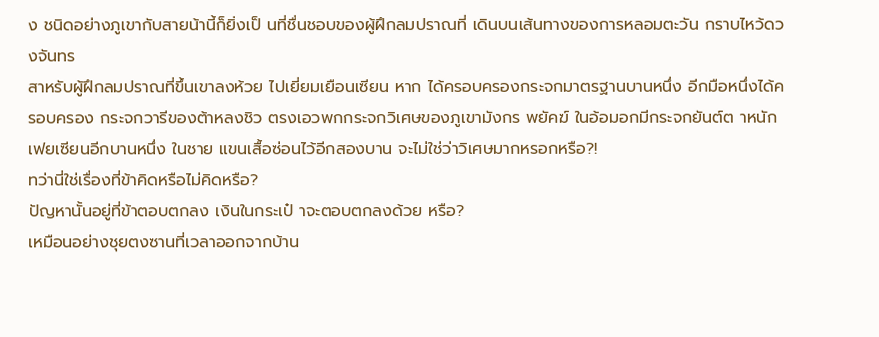ง ชนิดอย่างภูเขากับสายน้านี้ก็ยิ่งเป็ นที่ชื่นชอบของผู้ฝึกลมปราณที่ เดินบนเส้นทางของการหลอมตะวัน กราบไหว้ดวงจันทร
สาหรับผู้ฝึกลมปราณที่ขึ้นเขาลงห้วย ไปเยี่ยมเยือนเซียน หาก ได้ครอบครองกระจกมาตรฐานบานหนึ่ง อีกมือหนึ่งได้ครอบครอง กระจกวารีของต้าหลงชิว ตรงเอวพกกระจกวิเศษของภูเขามังกร พยัคฆ์ ในอ้อมอกมีกระจกยันต์ต าหนักเฟยเซียนอีกบานหนึ่ง ในชาย แขนเสื้อซ่อนไว้อีกสองบาน จะไม่ใช่ว่าวิเศษมากหรอกหรือ?!
ทว่านี่ใช่เรื่องที่ข้าคิดหรือไม่คิดหรือ?
ปัญหานั้นอยู่ที่ข้าตอบตกลง เงินในกระเป๋ าจะตอบตกลงด้วย หรือ?
เหมือนอย่างชุยตงซานที่เวลาออกจากบ้าน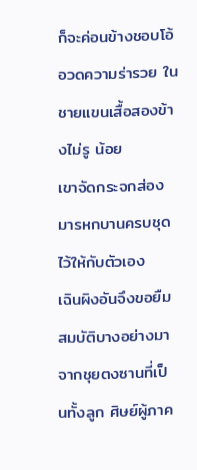ก็จะค่อนข้างชอบโอ้ อวดความร่ารวย ในชายแขนเสื้อสองข้างไม่รู น้อย
เขาจัดกระจกส่องมารหกบานครบชุดไว้ให้กับตัวเอง
เฉินผิงอันจึงขอยืมสมบัติบางอย่างมาจากชุยตงซานที่เป็ นทั้งลูก ศิษย์ผู้ภาค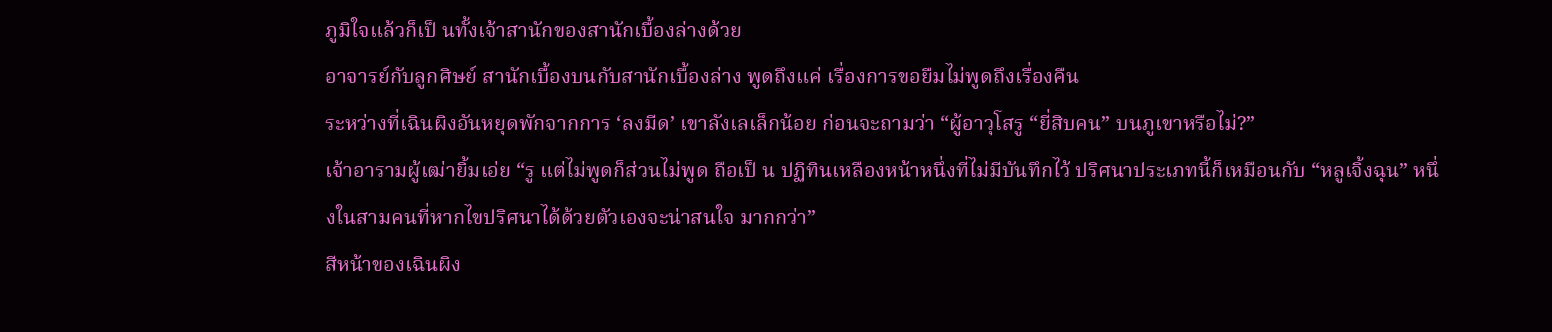ภูมิใจแล้วก็เป็ นทั้งเจ้าสานักของสานักเบื้องล่างด้วย
อาจารย์กับลูกศิษย์ สานักเบื้องบนกับสานักเบื้องล่าง พูดถึงแค่ เรื่องการขอยืมไม่พูดถึงเรื่องคืน
ระหว่างที่เฉินผิงอันหยุดพักจากการ ‘ลงมีด’ เขาลังเลเล็กน้อย ก่อนจะถามว่า “ผู้อาวุโสรู “ยี่สิบคน” บนภูเขาหรือไม่?”
เจ้าอารามผู้เฒ่ายิ้มเอ่ย “รู แต่ไม่พูดก็ส่วนไม่พูด ถือเป็ น ปฏิทินเหลืองหน้าหนึ่งที่ไม่มีบันทึกไว้ ปริศนาประเภทนี้ก็เหมือนกับ “หลูเจิ้งฉุน” หนึ่งในสามคนที่หากไขปริศนาได้ด้วยตัวเองจะน่าสนใจ มากกว่า”
สีหน้าของเฉินผิง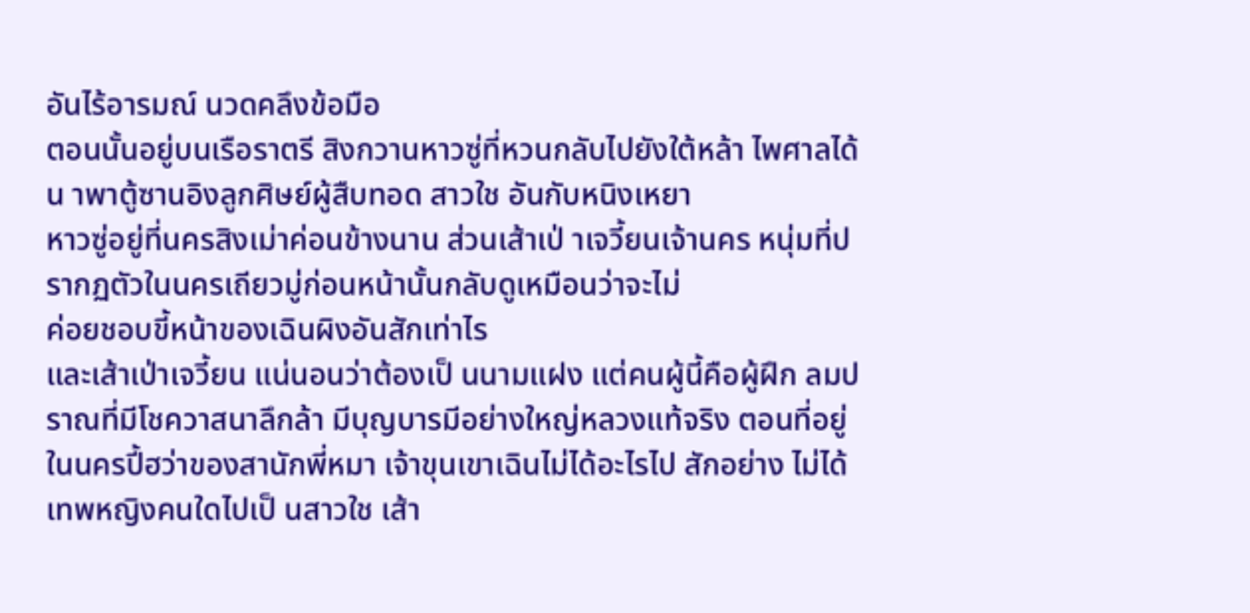อันไร้อารมณ์ นวดคลึงข้อมือ
ตอนนั้นอยู่บนเรือราตรี สิงกวานหาวซู่ที่หวนกลับไปยังใต้หล้า ไพศาลได้น าพาตู้ซานอิงลูกศิษย์ผู้สืบทอด สาวใช อันกับหนิงเหยา
หาวซู่อยู่ที่นครสิงเม่าค่อนข้างนาน ส่วนเส้าเป่ าเจวี้ยนเจ้านคร หนุ่มที่ปรากฏตัวในนครเถียวมู่ก่อนหน้านั้นกลับดูเหมือนว่าจะไม่
ค่อยชอบขี้หน้าของเฉินผิงอันสักเท่าไร
และเส้าเป่าเจวี้ยน แน่นอนว่าต้องเป็ นนามแฝง แต่คนผู้นี้คือผู้ฝึก ลมปราณที่มีโชควาสนาลึกล้า มีบุญบารมีอย่างใหญ่หลวงแท้จริง ตอนที่อยู่ในนครปี้ฮว่าของสานักพี่หมา เจ้าขุนเขาเฉินไม่ได้อะไรไป สักอย่าง ไม่ได้เทพหญิงคนใดไปเป็ นสาวใช เส้า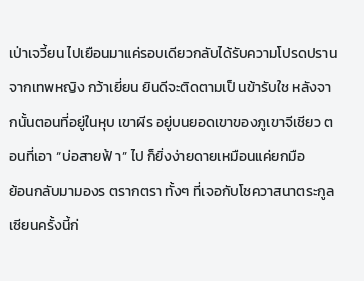เป่าเจวี้ยน ไปเยือนมาแค่รอบเดียวกลับได้รับความโปรดปรานจากเทพหญิง กว้าเยี่ยน ยินดีจะติดตามเป็ นข้ารับใช หลังจากนั้นตอนที่อยู่ในหุบ เขาผีร อยู่บนยอดเขาของภูเขาจีเชียว ตอนที่เอา “บ่อสายฟ้ า” ไป ก็ยิ่งง่ายดายเหมือนแค่ยกมือ
ย้อนกลับมามองร ตรากตรา ทั้งๆ ที่เจอกับโชควาสนาตระกูลเซียนครั้งนี้ก่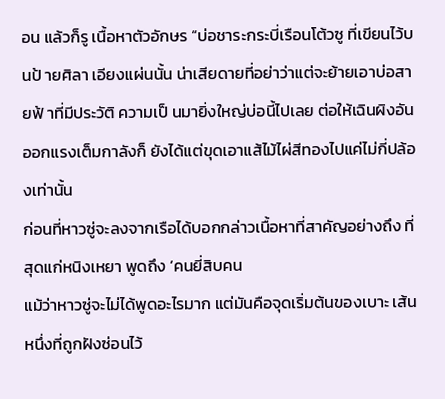อน แล้วก็รู เนื้อหาตัวอักษร “บ่อชาระกระบี่เรือนโต้วซู ที่เขียนไว้บนป้ ายศิลา เอียงแผ่นนั้น น่าเสียดายที่อย่าว่าแต่จะย้ายเอาบ่อสายฟ้ าที่มีประวัติ ความเป็ นมายิ่งใหญ่บ่อนี้ไปเลย ต่อให้เฉินผิงอันออกแรงเต็มกาลังก็ ยังได้แต่ขุดเอาแส้ไม้ไผ่สีทองไปแค่ไม่กี่ปล้องเท่านั้น
ก่อนที่หาวซู่จะลงจากเรือได้บอกกล่าวเนื้อหาที่สาคัญอย่างถึง ที่สุดแก่หนิงเหยา พูดถึง ‘คนยี่สิบคน
แม้ว่าหาวซู่จะไม่ได้พูดอะไรมาก แต่มันคือจุดเริ่มต้นของเบาะ เส้นหนึ่งที่ถูกฝังซ่อนไว้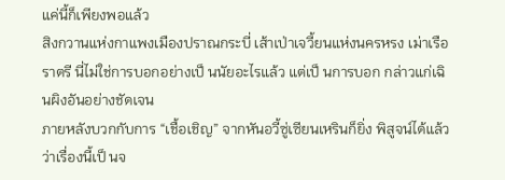แค่นี้ก็เพียงพอแล้ว
สิงกวานแห่งกาแพงเมืองปราณกระบี่ เส้าเป่าเจวี้ยนแห่งนครหรง เม่าเรือราตรี นี่ไม่ใช่การบอกอย่างเป็ นนัยอะไรแล้ว แต่เป็ นการบอก กล่าวแก่เฉินผิงอันอย่างชัดเจน
ภายหลังบวกกับการ “เชื้อเชิญ” จากหันอวี้ซู่เซียนเหรินก็ยิ่ง พิสูจน์ได้แล้วว่าเรื่องนี้เป็ นจ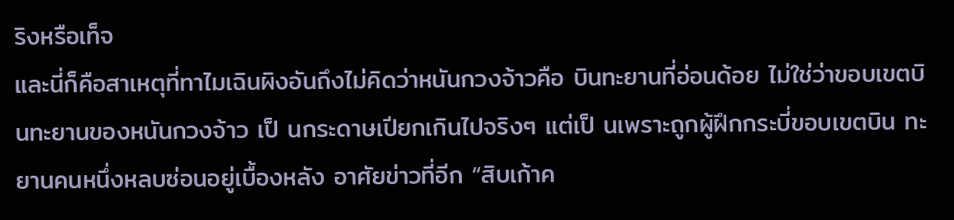ริงหรือเท็จ
และนี่ก็คือสาเหตุที่ทาไมเฉินผิงอันถึงไม่คิดว่าหนันกวงจ้าวคือ บินทะยานที่อ่อนด้อย ไม่ใช่ว่าขอบเขตบินทะยานของหนันกวงจ้าว เป็ นกระดาษเปียกเกินไปจริงๆ แต่เป็ นเพราะถูกผู้ฝึกกระบี่ขอบเขตบิน ทะยานคนหนึ่งหลบซ่อนอยู่เบื้องหลัง อาศัยข่าวที่อีก “สิบเก้าค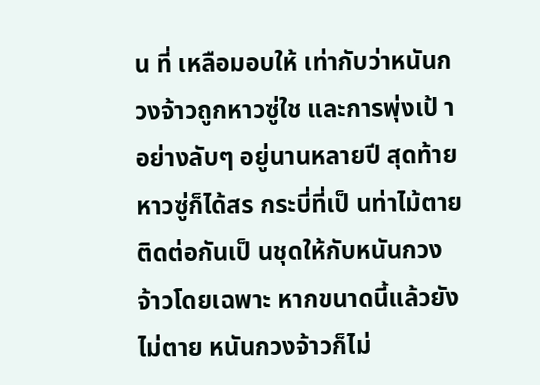น ที่ เหลือมอบให้ เท่ากับว่าหนันกวงจ้าวถูกหาวซู่ใช และการพุ่งเป้ าอย่างลับๆ อยู่นานหลายปี สุดท้ายหาวซู่ก็ได้สร กระบี่ที่เป็ นท่าไม้ตายติดต่อกันเป็ นชุดให้กับหนันกวงจ้าวโดยเฉพาะ หากขนาดนี้แล้วยังไม่ตาย หนันกวงจ้าวก็ไม่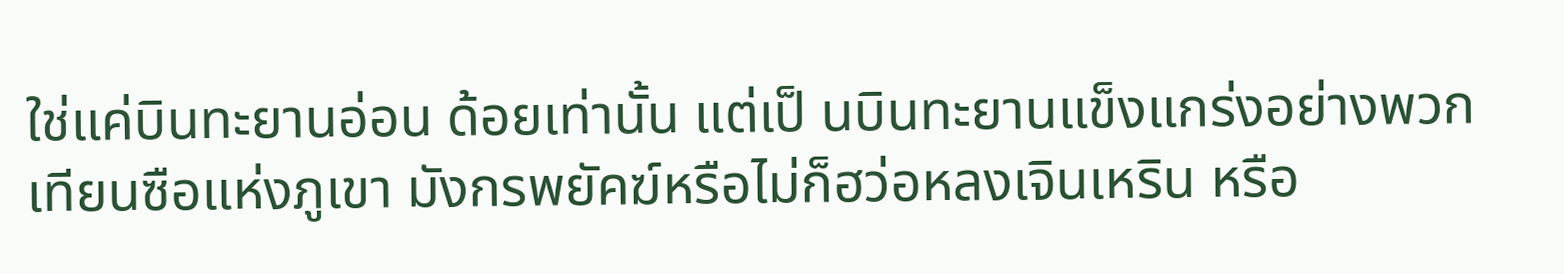ใช่แค่บินทะยานอ่อน ด้อยเท่านั้น แต่เป็ นบินทะยานแข็งแกร่งอย่างพวกเทียนซือแห่งภูเขา มังกรพยัคฆ์หรือไม่ก็ฮว่อหลงเจินเหริน หรือ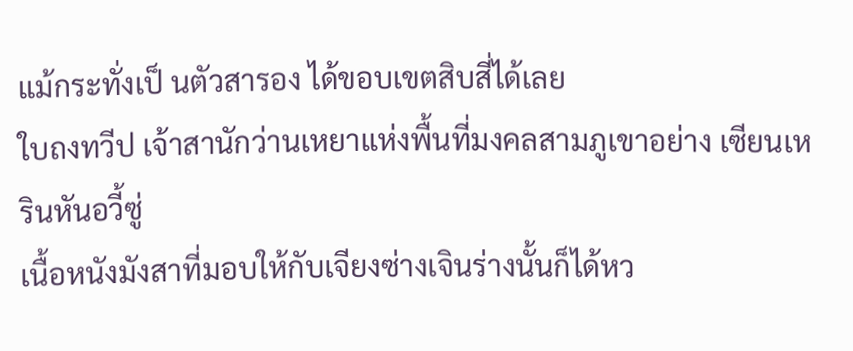แม้กระทั่งเป็ นตัวสารอง ได้ขอบเขตสิบสี่ได้เลย
ใบถงทวีป เจ้าสานักว่านเหยาแห่งพื้นที่มงคลสามภูเขาอย่าง เซียนเหรินหันอวี้ซู่
เนื้อหนังมังสาที่มอบให้กับเจียงซ่างเจินร่างนั้นก็ได้หว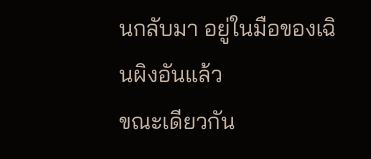นกลับมา อยู่ในมือของเฉินผิงอันแล้ว
ขณะเดียวกัน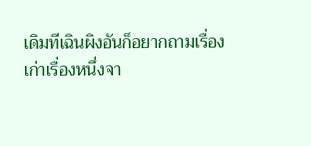เดิมทีเฉินผิงอันก็อยากถามเรื่องเก่าเรื่องหนึ่งจา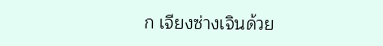ก เจียงซ่างเจินด้วย